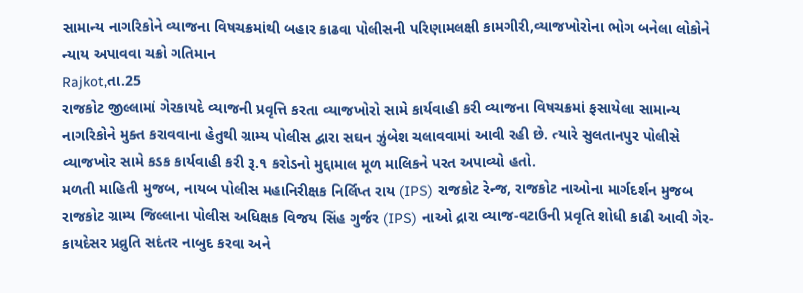સામાન્ય નાગરિકોને વ્યાજના વિષચક્રમાંથી બહાર કાઢવા પોલીસની પરિણામલક્ષી કામગીરી,વ્યાજખોરોના ભોગ બનેલા લોકોને ન્યાય અપાવવા ચક્રો ગતિમાન
Rajkot,તા.25
રાજકોટ જીલ્લામાં ગેરકાયદે વ્યાજની પ્રવૃત્તિ કરતા વ્યાજખોરો સામે કાર્યવાહી કરી વ્યાજના વિષચક્રમાં ફસાયેલા સામાન્ય નાગરિકોને મુક્ત કરાવવાના હેતુથી ગ્રામ્ય પોલીસ દ્વારા સઘન ઝુંબેશ ચલાવવામાં આવી રહી છે. ત્યારે સુલતાનપુર પોલીસે વ્યાજખોર સામે કડક કાર્યવાહી કરી રૂ.૧ કરોડનો મુદ્દામાલ મૂળ માલિકને પરત અપાવ્યો હતો.
મળતી માહિતી મુજબ, નાયબ પોલીસ મહાનિરીક્ષક નિર્લિપ્ત રાય (IPS) રાજકોટ રેન્જ, રાજકોટ નાઓના માર્ગદર્શન મુજબ રાજકોટ ગ્રામ્ય જિલ્લાના પોલીસ અધિક્ષક વિજય સિંહ ગુર્જર (IPS) નાઓ દ્રારા વ્યાજ-વટાઉની પ્રવૃતિ શોધી કાઢી આવી ગેર-કાયદેસર પ્રવ્રુતિ સદંતર નાબુદ કરવા અને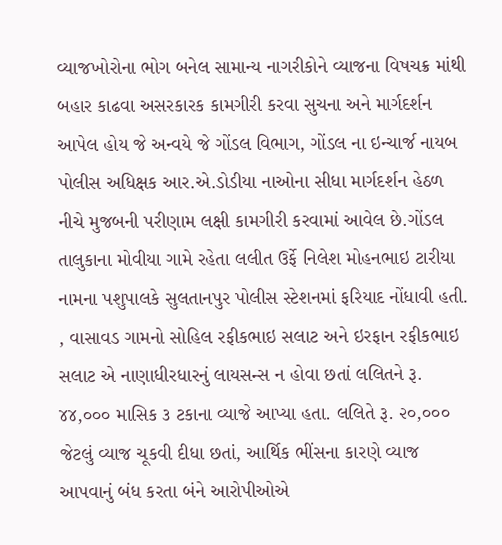વ્યાજખોરોના ભોગ બનેલ સામાન્ય નાગરીકોને વ્યાજના વિષચક્ર માંથી બહાર કાઢવા અસરકારક કામગીરી કરવા સુચના અને માર્ગદર્શન આપેલ હોય જે અન્વયે જે ગોંડલ વિભાગ, ગોંડલ ના ઇન્ચાર્જ નાયબ પોલીસ અધિક્ષક આર.એ.ડોડીયા નાઓના સીધા માર્ગદર્શન હેઠળ નીચે મુજબની પરીણામ લક્ષી કામગીરી કરવામાં આવેલ છે.ગોંડલ તાલુકાના મોવીયા ગામે રહેતા લલીત ઉર્ફે નિલેશ મોહનભાઇ ટારીયા નામના પશુપાલકે સુલતાનપુર પોલીસ સ્ટેશનમાં ફરિયાદ નોંધાવી હતી. , વાસાવડ ગામનો સોહિલ રફીકભાઇ સલાટ અને ઇરફાન રફીકભાઇ સલાટ એ નાણાધીરધારનું લાયસન્સ ન હોવા છતાં લલિતને રૂ. ૪૪,૦૦૦ માસિક ૩ ટકાના વ્યાજે આપ્યા હતા. લલિતે રૂ. ૨૦,૦૦૦ જેટલું વ્યાજ ચૂકવી દીધા છતાં, આર્થિક ભીંસના કારણે વ્યાજ આપવાનું બંધ કરતા બંને આરોપીઓએ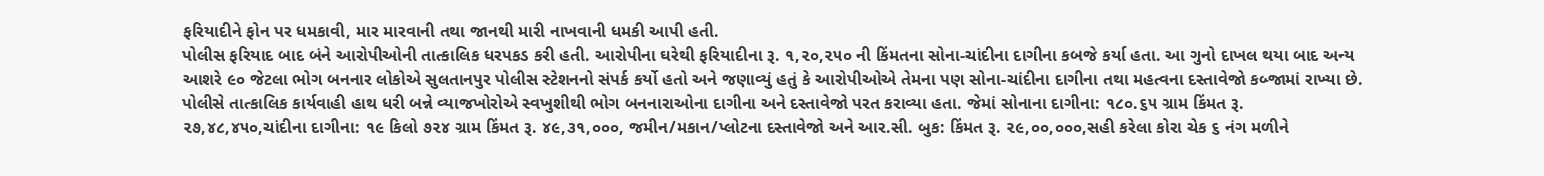ફરિયાદીને ફોન પર ધમકાવી, માર મારવાની તથા જાનથી મારી નાખવાની ધમકી આપી હતી.
પોલીસ ફરિયાદ બાદ બંને આરોપીઓની તાત્કાલિક ધરપકડ કરી હતી. આરોપીના ઘરેથી ફરિયાદીના રૂ. ૧,૨૦,૨૫૦ ની કિંમતના સોના-ચાંદીના દાગીના કબજે કર્યા હતા. આ ગુનો દાખલ થયા બાદ અન્ય આશરે ૯૦ જેટલા ભોગ બનનાર લોકોએ સુલતાનપુર પોલીસ સ્ટેશનનો સંપર્ક કર્યો હતો અને જણાવ્યું હતું કે આરોપીઓએ તેમના પણ સોના-ચાંદીના દાગીના તથા મહત્વના દસ્તાવેજો કબ્જામાં રાખ્યા છે. પોલીસે તાત્કાલિક કાર્યવાહી હાથ ધરી બન્ને વ્યાજખોરોએ સ્વખુશીથી ભોગ બનનારાઓના દાગીના અને દસ્તાવેજો પરત કરાવ્યા હતા. જેમાં સોનાના દાગીના: ૧૮૦.૬૫ ગ્રામ કિંમત રૂ. ૨૭,૪૮,૪૫૦,ચાંદીના દાગીના: ૧૯ કિલો ૭૨૪ ગ્રામ કિંમત રૂ. ૪૯,૩૧,૦૦૦, જમીન/મકાન/પ્લોટના દસ્તાવેજો અને આર.સી. બુક: કિંમત રૂ. ૨૯,૦૦,૦૦૦,સહી કરેલા કોરા ચેક ૬ નંગ મળીને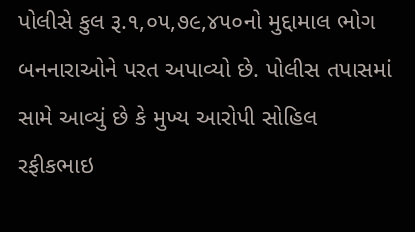પોલીસે કુલ રૂ.૧,૦૫,૭૯,૪૫૦નો મુદ્દામાલ ભોગ બનનારાઓને પરત અપાવ્યો છે. પોલીસ તપાસમાં સામે આવ્યું છે કે મુખ્ય આરોપી સોહિલ રફીકભાઇ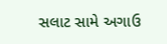સલાટ સામે અગાઉ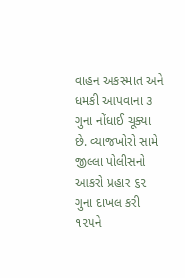વાહન અકસ્માત અને ધમકી આપવાના ૩ ગુના નોંધાઈ ચૂક્યા છે. વ્યાજખોરો સામે જીલ્લા પોલીસનો આકરો પ્રહાર ૬૨ ગુના દાખલ કરી ૧૨૫ને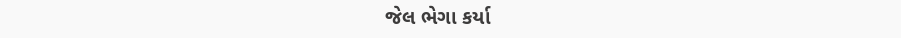જેલ ભેગા કર્યા